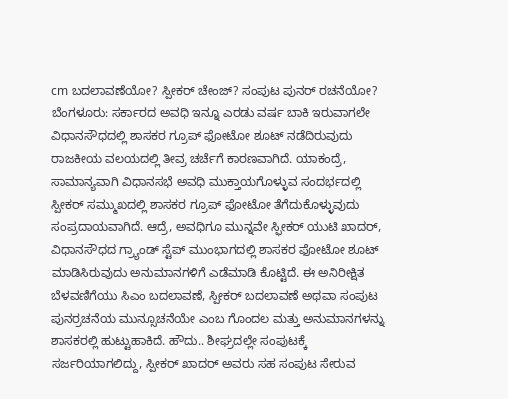cm ಬದಲಾವಣೆಯೋ? ಸ್ಪೀಕರ್ ಚೇಂಜ್? ಸಂಪುಟ ಪುನರ್ ರಚನೆಯೋ?
ಬೆಂಗಳೂರು: ಸರ್ಕಾರದ ಅವಧಿ ಇನ್ನೂ ಎರಡು ವರ್ಷ ಬಾಕಿ ಇರುವಾಗಲೇ ವಿಧಾನಸೌಧದಲ್ಲಿ ಶಾಸಕರ ಗ್ರೂಪ್ ಫೋಟೋ ಶೂಟ್ ನಡೆದಿರುವುದು ರಾಜಕೀಯ ವಲಯದಲ್ಲಿ ತೀವ್ರ ಚರ್ಚೆಗೆ ಕಾರಣವಾಗಿದೆ. ಯಾಕಂದ್ರೆ, ಸಾಮಾನ್ಯವಾಗಿ ವಿಧಾನಸಭೆ ಅವಧಿ ಮುಕ್ತಾಯಗೊಳ್ಳುವ ಸಂದರ್ಭದಲ್ಲಿ ಸ್ಪೀಕರ್ ಸಮ್ಮುಖದಲ್ಲಿ ಶಾಸಕರ ಗ್ರೂಪ್ ಫೋಟೋ ತೆಗೆದುಕೊಳ್ಳುವುದು ಸಂಪ್ರದಾಯವಾಗಿದೆ. ಆದ್ರೆ, ಅವಧಿಗೂ ಮುನ್ನವೇ ಸ್ಫೀಕರ್ ಯುಟಿ ಖಾದರ್, ವಿಧಾನಸೌಧದ ಗ್ರ್ಯಾಂಡ್ ಸ್ಟೆಪ್ ಮುಂಭಾಗದಲ್ಲಿ ಶಾಸಕರ ಫೋಟೋ ಶೂಟ್ ಮಾಡಿಸಿರುವುದು ಅನುಮಾನಗಳಿಗೆ ಎಡೆಮಾಡಿ ಕೊಟ್ಟಿದೆ. ಈ ಅನಿರೀಕ್ಷಿತ ಬೆಳವಣಿಗೆಯು ಸಿಎಂ ಬದಲಾವಣೆ, ಸ್ಪೀಕರ್ ಬದಲಾವಣೆ ಅಥವಾ ಸಂಪುಟ ಪುನರ್ರಚನೆಯ ಮುನ್ಸೂಚನೆಯೇ ಎಂಬ ಗೊಂದಲ ಮತ್ತು ಅನುಮಾನಗಳನ್ನು ಶಾಸಕರಲ್ಲಿ ಹುಟ್ಟುಹಾಕಿದೆ. ಹೌದು.. ಶೀಘ್ರದಲ್ಲೇ ಸಂಪುಟಕ್ಕೆ ಸರ್ಜರಿಯಾಗಲಿದ್ದು, ಸ್ಪೀಕರ್ ಖಾದರ್ ಅವರು ಸಹ ಸಂಪುಟ ಸೇರುವ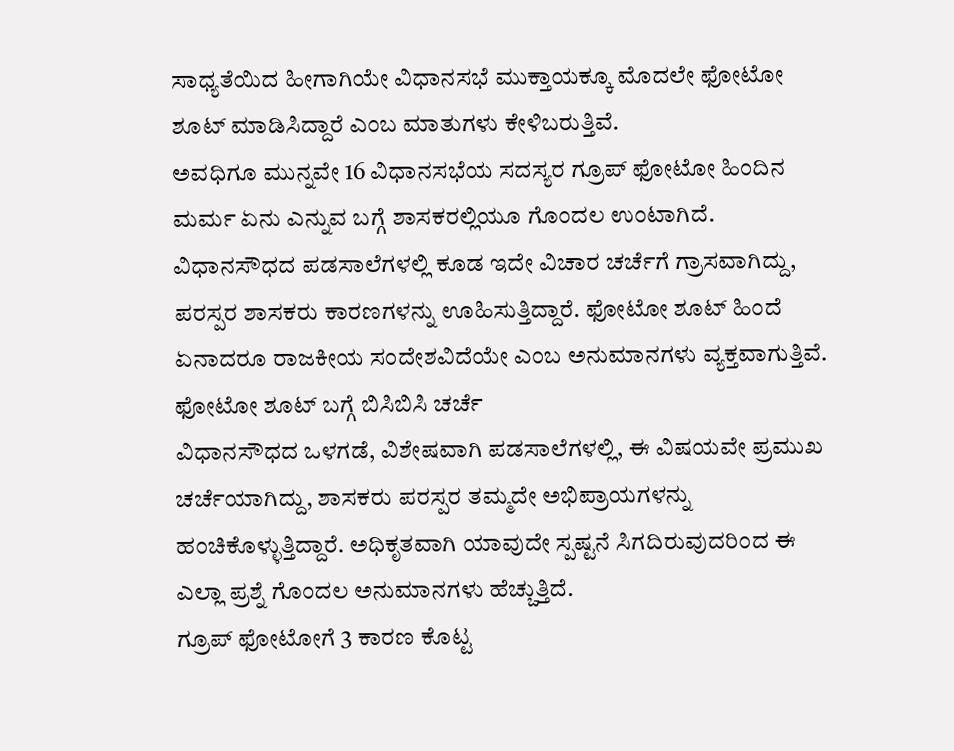ಸಾಧ್ಯತೆಯಿದ ಹೀಗಾಗಿಯೇ ವಿಧಾನಸಭೆ ಮುಕ್ತಾಯಕ್ಕೂ ಮೊದಲೇ ಫೋಟೋ ಶೂಟ್ ಮಾಡಿಸಿದ್ದಾರೆ ಎಂಬ ಮಾತುಗಳು ಕೇಳಿಬರುತ್ತಿವೆ.
ಅವಧಿಗೂ ಮುನ್ನವೇ 16 ವಿಧಾನಸಭೆಯ ಸದಸ್ಯರ ಗ್ರೂಪ್ ಫೋಟೋ ಹಿಂದಿನ ಮರ್ಮ ಏನು ಎನ್ನುವ ಬಗ್ಗೆ ಶಾಸಕರಲ್ಲಿಯೂ ಗೊಂದಲ ಉಂಟಾಗಿದೆ. ವಿಧಾನಸೌಧದ ಪಡಸಾಲೆಗಳಲ್ಲಿ ಕೂಡ ಇದೇ ವಿಚಾರ ಚರ್ಚೆಗೆ ಗ್ರಾಸವಾಗಿದ್ದು, ಪರಸ್ಪರ ಶಾಸಕರು ಕಾರಣಗಳನ್ನು ಊಹಿಸುತ್ತಿದ್ದಾರೆ. ಫೋಟೋ ಶೂಟ್ ಹಿಂದೆ ಏನಾದರೂ ರಾಜಕೀಯ ಸಂದೇಶವಿದೆಯೇ ಎಂಬ ಅನುಮಾನಗಳು ವ್ಯಕ್ತವಾಗುತ್ತಿವೆ.
ಫೋಟೋ ಶೂಟ್ ಬಗ್ಗೆ ಬಿಸಿಬಿಸಿ ಚರ್ಚೆ
ವಿಧಾನಸೌಧದ ಒಳಗಡೆ, ವಿಶೇಷವಾಗಿ ಪಡಸಾಲೆಗಳಲ್ಲಿ, ಈ ವಿಷಯವೇ ಪ್ರಮುಖ ಚರ್ಚೆಯಾಗಿದ್ದು, ಶಾಸಕರು ಪರಸ್ಪರ ತಮ್ಮದೇ ಅಭಿಪ್ರಾಯಗಳನ್ನು ಹಂಚಿಕೊಳ್ಳುತ್ತಿದ್ದಾರೆ. ಅಧಿಕೃತವಾಗಿ ಯಾವುದೇ ಸ್ಪಷ್ಟನೆ ಸಿಗದಿರುವುದರಿಂದ ಈ ಎಲ್ಲಾ ಪ್ರಶ್ನೆ ಗೊಂದಲ ಅನುಮಾನಗಳು ಹೆಚ್ಚುತ್ತಿದೆ.
ಗ್ರೂಪ್ ಫೋಟೋಗೆ 3 ಕಾರಣ ಕೊಟ್ಟ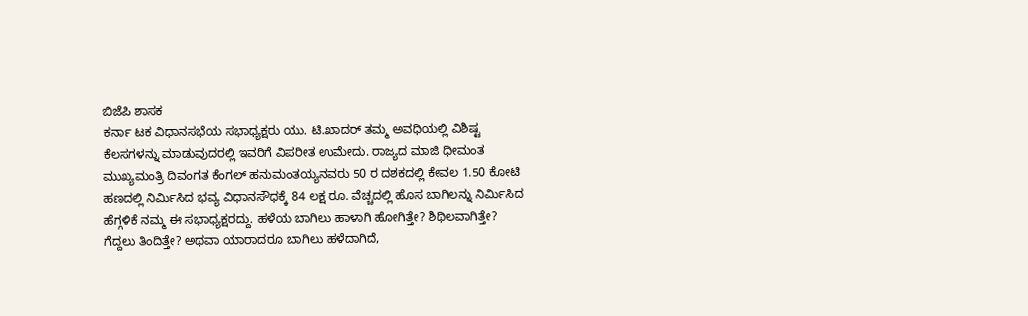ಬಿಜೆಪಿ ಶಾಸಕ
ಕರ್ನಾ ಟಕ ವಿಧಾನಸಭೆಯ ಸಭಾಧ್ಯಕ್ಷರು ಯು. ಟಿ.ಖಾದರ್ ತಮ್ಮ ಅವಧಿಯಲ್ಲಿ ವಿಶಿಷ್ಟ ಕೆಲಸಗಳನ್ನು ಮಾಡುವುದರಲ್ಲಿ ಇವರಿಗೆ ವಿಪರೀತ ಉಮೇದು. ರಾಜ್ಯದ ಮಾಜಿ ಧೀಮಂತ ಮುಖ್ಯಮಂತ್ರಿ ದಿವಂಗತ ಕೆಂಗಲ್ ಹನುಮಂತಯ್ಯನವರು 50 ರ ದಶಕದಲ್ಲಿ ಕೇವಲ 1.50 ಕೋಟಿ ಹಣದಲ್ಲಿ ನಿರ್ಮಿಸಿದ ಭವ್ಯ ವಿಧಾನಸೌಧಕ್ಕೆ 84 ಲಕ್ಷ ರೂ. ವೆಚ್ಚದಲ್ಲಿ ಹೊಸ ಬಾಗಿಲನ್ನು ನಿರ್ಮಿಸಿದ ಹೆಗ್ಗಳಿಕೆ ನಮ್ಮ ಈ ಸಭಾಧ್ಯಕ್ಷರದ್ದು. ಹಳೆಯ ಬಾಗಿಲು ಹಾಳಾಗಿ ಹೋಗಿತ್ತೇ? ಶಿಥಿಲವಾಗಿತ್ತೇ? ಗೆದ್ದಲು ತಿಂದಿತ್ತೇ? ಅಥವಾ ಯಾರಾದರೂ ಬಾಗಿಲು ಹಳೆದಾಗಿದೆ,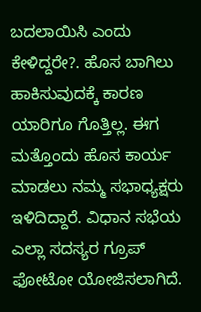ಬದಲಾಯಿಸಿ ಎಂದು ಕೇಳಿದ್ದರೇ?. ಹೊಸ ಬಾಗಿಲು ಹಾಕಿಸುವುದಕ್ಕೆ ಕಾರಣ ಯಾರಿಗೂ ಗೊತ್ತಿಲ್ಲ. ಈಗ ಮತ್ತೊಂದು ಹೊಸ ಕಾರ್ಯ ಮಾಡಲು ನಮ್ಮ ಸಭಾಧ್ಯಕ್ಷರು ಇಳಿದಿದ್ದಾರೆ. ವಿಧಾನ ಸಭೆಯ ಎಲ್ಲಾ ಸದಸ್ಯರ ಗ್ರೂಪ್ ಫೋಟೋ ಯೋಜಿಸಲಾಗಿದೆ.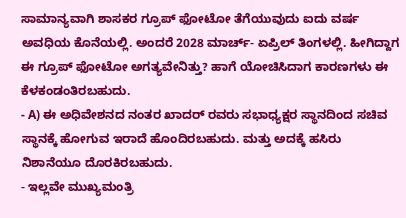ಸಾಮಾನ್ಯವಾಗಿ ಶಾಸಕರ ಗ್ರೂಪ್ ಫೋಟೋ ತೆಗೆಯುವುದು ಐದು ವರ್ಷ ಅವಧಿಯ ಕೊನೆಯಲ್ಲಿ. ಅಂದರೆ 2028 ಮಾರ್ಚ್- ಏಪ್ರಿಲ್ ತಿಂಗಳಲ್ಲಿ. ಹೀಗಿದ್ದಾಗ ಈ ಗ್ರೂಪ್ ಫೋಟೋ ಅಗತ್ಯವೇನಿತ್ತು? ಹಾಗೆ ಯೋಚಿಸಿದಾಗ ಕಾರಣಗಳು ಈ ಕೆಳಕಂಡಂತಿರಬಹುದು.
- A) ಈ ಅಧಿವೇಶನದ ನಂತರ ಖಾದರ್ ರವರು ಸಭಾಧ್ಯಕ್ಷರ ಸ್ಥಾನದಿಂದ ಸಚಿವ ಸ್ಥಾನಕ್ಕೆ ಹೋಗುವ ಇರಾದೆ ಹೊಂದಿರಬಹುದು. ಮತ್ತು ಅದಕ್ಕೆ ಹಸಿರು ನಿಶಾನೆಯೂ ದೊರಕಿರಬಹುದು.
- ಇಲ್ಲವೇ ಮುಖ್ಯಮಂತ್ರಿ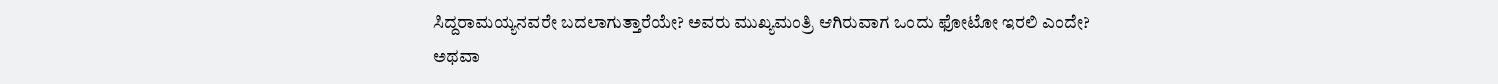ಸಿದ್ದರಾಮಯ್ಯನವರೇ ಬದಲಾಗುತ್ತಾರೆಯೇ? ಅವರು ಮುಖ್ಯಮಂತ್ರಿ ಆಗಿರುವಾಗ ಒಂದು ಫೋಟೋ ಇರಲಿ ಎಂದೇ? ಅಥವಾ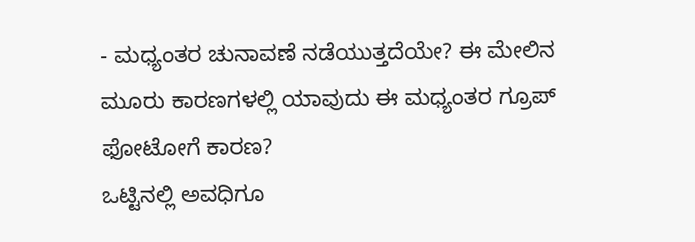- ಮಧ್ಯಂತರ ಚುನಾವಣೆ ನಡೆಯುತ್ತದೆಯೇ? ಈ ಮೇಲಿನ ಮೂರು ಕಾರಣಗಳಲ್ಲಿ ಯಾವುದು ಈ ಮಧ್ಯಂತರ ಗ್ರೂಪ್ ಫೋಟೋಗೆ ಕಾರಣ?
ಒಟ್ಟಿನಲ್ಲಿ ಅವಧಿಗೂ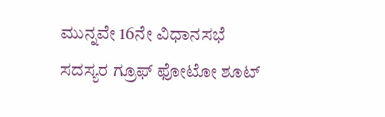ಮುನ್ನವೇ 16ನೇ ವಿಧಾನಸಭೆ ಸದಸ್ಯರ ಗ್ರೂಫ್ ಫೋಟೋ ಶೂಟ್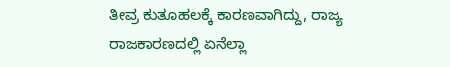ತೀವ್ರ ಕುತೂಹಲಕ್ಕೆ ಕಾರಣವಾಗಿದ್ದು, ರಾಜ್ಯ ರಾಜಕಾರಣದಲ್ಲಿ ಏನೆಲ್ಲಾ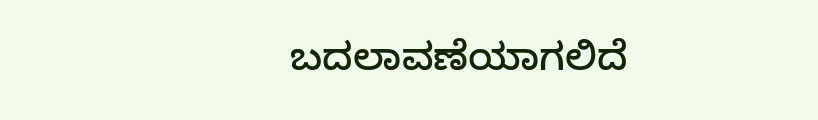ಬದಲಾವಣೆಯಾಗಲಿದೆ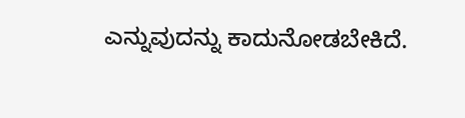ಎನ್ನುವುದನ್ನು ಕಾದುನೋಡಬೇಕಿದೆ.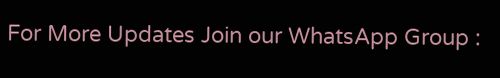For More Updates Join our WhatsApp Group :